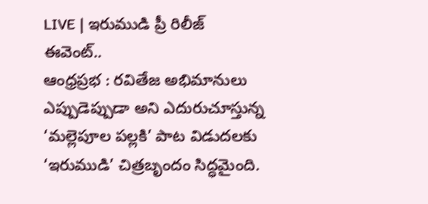LIVE | ఇరుముడి ప్రీ రిలీజ్ ఈవెంట్..
ఆంధ్రప్రభ : రవితేజ అభిమానులు ఎప్పుడెప్పుడా అని ఎదురుచూస్తున్న ‘మల్లెపూల పల్లకి’ పాట విడుదలకు ‘ఇరుముడి’ చిత్రబృందం సిద్ధమైంది.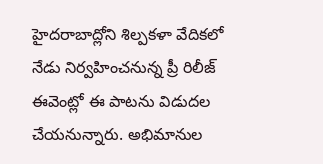హైదరాబాద్లోని శిల్పకళా వేదికలో నేడు నిర్వహించనున్న ప్రీ రిలీజ్ ఈవెంట్లో ఈ పాటను విడుదల చేయనున్నారు. అభిమానుల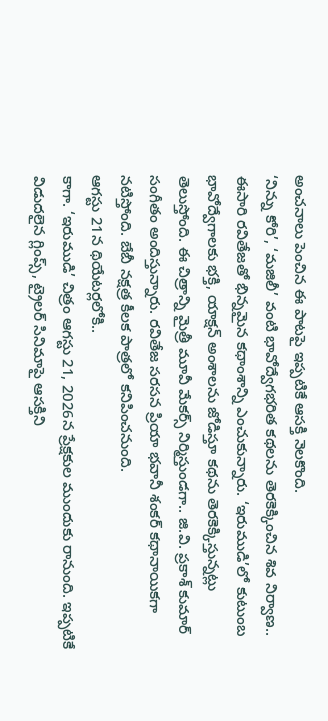అంచనాలు పెంచిన ఈ పాటపై ఇప్పటికే ఆసక్తి నెలకొంది.
‘నిన్ను కోరి’, ‘మజిలీ’ వంటి భావోద్వేగభరిత కథలను తెరకెక్కించిన శివ నిర్వాణ.. ఈసారి రవితేజతో భిన్నమైన కథాంశాన్ని ఎంచుకున్నారు. ‘ఇరుముడి’లో కుటుంబ భావోద్వేగాలకు భక్తి, యాక్షన్ అంశాలను జోడిస్తూ కథను తెరకెక్కిస్తున్నట్లు తెలుస్తోంది. ఈ చిత్రాన్ని మైత్రీ మూవీ మేకర్స్ నిర్మిస్తుండగా.. జి.వి. ప్రకాశ్ కుమార్ సంగీతం అందిస్తున్నారు. రవితేజ సరసన ప్రియా భవానీ శంకర్ కథానాయికగా నటిస్తోంది. బేబీ నక్షత్ర కీలక పాత్రలో కనిపించనుంది.
ఆగస్టు 21న థియేటర్లలోకి..
కాగా. ‘ఇరుముడి’ చిత్రం ఆగస్టు 21, 2026న ప్రేక్షకుల ముందుకు రానుంది. ఇప్పటికే విడుదలైన గ్లింప్స్, ట్రైలర్ సినిమాపై ఆసక్తిని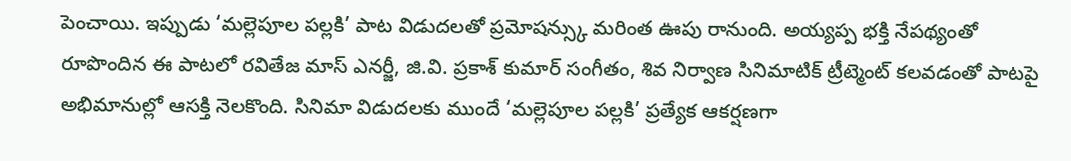పెంచాయి. ఇప్పుడు ‘మల్లెపూల పల్లకి’ పాట విడుదలతో ప్రమోషన్స్కు మరింత ఊపు రానుంది. అయ్యప్ప భక్తి నేపథ్యంతో రూపొందిన ఈ పాటలో రవితేజ మాస్ ఎనర్జీ, జి.వి. ప్రకాశ్ కుమార్ సంగీతం, శివ నిర్వాణ సినిమాటిక్ ట్రీట్మెంట్ కలవడంతో పాటపై అభిమానుల్లో ఆసక్తి నెలకొంది. సినిమా విడుదలకు ముందే ‘మల్లెపూల పల్లకి’ ప్రత్యేక ఆకర్షణగా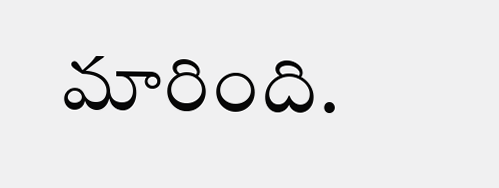మారింది.